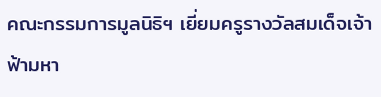คณะกรรมการมูลนิธิฯ เยี่ยมครูรางวัลสมเด็จเจ้าฟ้ามหา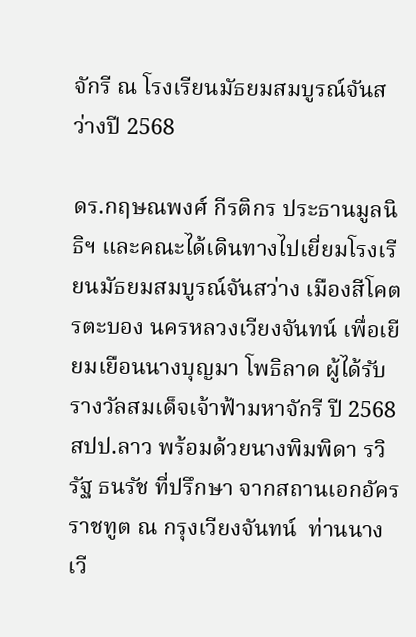จักรี ณ โรงเรียนมัธยมสมบูรณ์จันสว่างปี 2568

ดร.กฤษณพงศ์ กีรติกร ประธานมูลนิธิฯ และคณะได้เดินทางไปเยี่ยมโรงเรียนมัธยมสมบูรณ์จันสว่าง เมืองสีโคตรตะบอง นครหลวงเวียงจันทน์ เพื่อเยียมเยือนนางบุญมา โพธิลาด ผู้ได้รับรางวัลสมเด็จเจ้าฟ้ามหาจักรี ปี 2568 สปป.ลาว พร้อมด้วยนางพิมพิดา รวิรัฐ ธนรัช ที่ปรึกษา จากสถานเอกอัครราชทูต ณ กรุงเวียงจันทน์  ท่านนางเวี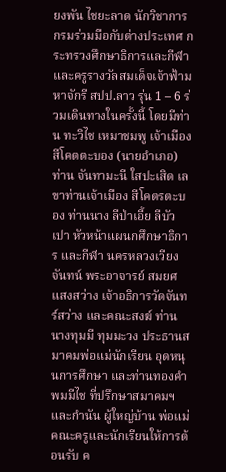ยงพัน ไชยะลาด นักวิชาการ กรมร่วมมือกับต่างประเทศ กระทรวงศึกษาธิการและกีฬา และครูรางวัลสมเด็จเจ้าฟ้ามหาจักรี สปป.ลาว รุ่น 1 – 6 ร่วมเดินทางในครั้งนี้ โดยมีท่าน ทะวิไช เหมาชมพู เจ้าเมือง สีโคตตะบอง (นายอำเภอ) ท่าน จันทามะนี ใสปะเสิด เลขาท่านเจ้าเมือง สีโคตรตะบอง ท่านนาง ลีป่าเอี้ย ลีบัวเปา หัวหน้าแผนกศึกษาธิการ และกีฬา นครหลวงเวียงจันทน์ พระอาจารย์ สมยศ แสงสว่าง เจ้าอธิการวัดจันทร์สว่าง และคณะสงฆ์ ท่าน นางทุมมี ทุมมะวง ประธานสมาคมพ่อแม่นักเรียน อุดหนุนการศึกษา และท่านทองคำ พมมีไช ที่ปรึกษาสมาคมฯ และกำนัน ผู้ใหญ่บ้าน พ่อแม่ คณะครูและนักเรียนให้การต้อนรับ ค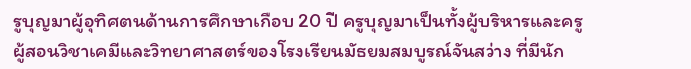รูบุญมาผู้อุทิศตนด้านการศึกษาเกือบ 20 ปี ครูบุญมาเป็นทั้งผู้บริหารและครูผู้สอนวิชาเคมีและวิทยาศาสตร์ของโรงเรียนมัธยมสมบูรณ์จันสว่าง ที่มีนัก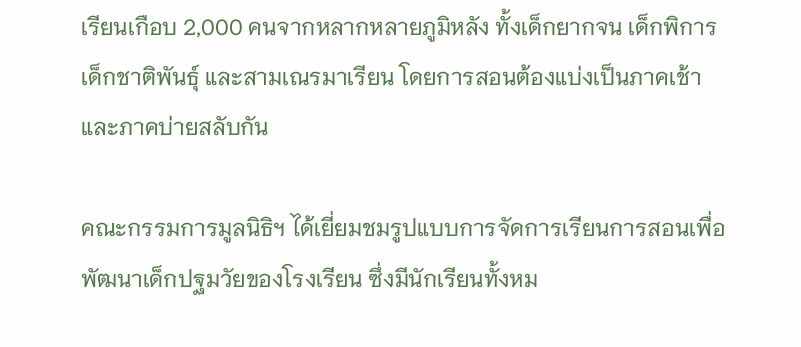เรียนเกือบ 2,000 คนจากหลากหลายภูมิหลัง ทั้งเด็กยากจน เด็กพิการ เด็กชาติพันธุ์ และสามเณรมาเรียน โดยการสอนต้องแบ่งเป็นภาคเช้าและภาคบ่ายสลับกัน

คณะกรรมการมูลนิธิฯ ได้เยี่ยมชมรูปแบบการจัดการเรียนการสอนเพื่อพัฒนาเด็กปฐมวัยของโรงเรียน ซึ่งมีนักเรียนทั้งหม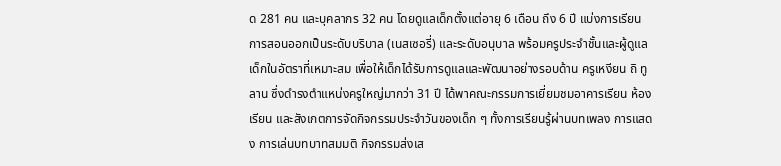ด 281 คน และบุคลากร 32 คน โดยดูแลเด็กตั้งแต่อายุ 6 เดือน ถึง 6 ปี แบ่งการเรียนการสอนออกเป็นระดับบริบาล (เนสเซอรี่) และระดับอนุบาล พร้อมครูประจำชั้นและผู้ดูแลเด็กในอัตราที่เหมาะสม เพื่อให้เด็กได้รับการดูแลและพัฒนาอย่างรอบด้าน ครูเหงียน ถิ ทู ลาน ซึ่งดำรงตำแหน่งครูใหญ่มากว่า 31 ปี ได้พาคณะกรรมการเยี่ยมชมอาคารเรียน ห้องเรียน และสังเกตการจัดกิจกรรมประจำวันของเด็ก ๆ ทั้งการเรียนรู้ผ่านบทเพลง การแสดง การเล่นบทบาทสมมติ กิจกรรมส่งเส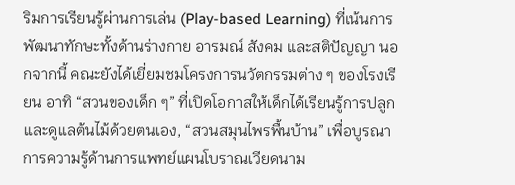ริมการเรียนรู้ผ่านการเล่น (Play-based Learning) ที่เน้นการพัฒนาทักษะทั้งด้านร่างกาย อารมณ์ สังคม และสติปัญญา นอกจากนี้ คณะยังได้เยี่ยมชมโครงการนวัตกรรมต่าง ๆ ของโรงเรียน อาทิ “สวนของเด็ก ๆ” ที่เปิดโอกาสให้เด็กได้เรียนรู้การปลูกและดูแลต้นไม้ด้วยตนเอง, “สวนสมุนไพรพื้นบ้าน” เพื่อบูรณาการความรู้ด้านการแพทย์แผนโบราณเวียดนาม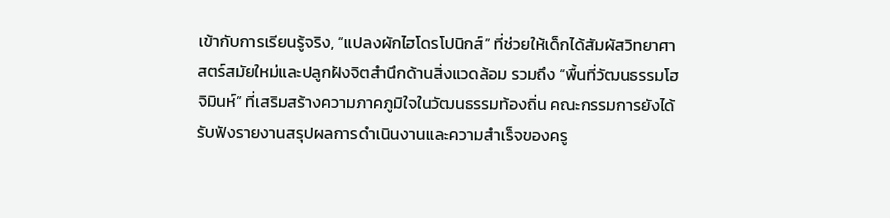เข้ากับการเรียนรู้จริง, “แปลงผักไฮโดรโปนิกส์” ที่ช่วยให้เด็กได้สัมผัสวิทยาศาสตร์สมัยใหม่และปลูกฝังจิตสำนึกด้านสิ่งแวดล้อม รวมถึง “พื้นที่วัฒนธรรมโฮจิมินห์” ที่เสริมสร้างความภาคภูมิใจในวัฒนธรรมท้องถิ่น คณะกรรมการยังได้รับฟังรายงานสรุปผลการดำเนินงานและความสำเร็จของครู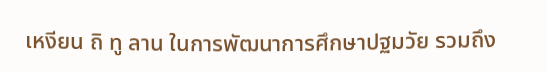เหงียน ถิ ทู ลาน ในการพัฒนาการศึกษาปฐมวัย รวมถึง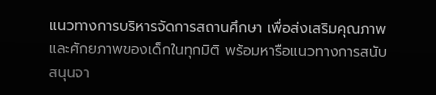แนวทางการบริหารจัดการสถานศึกษา เพื่อส่งเสริมคุณภาพและศักยภาพของเด็กในทุกมิติ พร้อมหารือแนวทางการสนับสนุนจา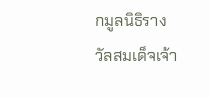กมูลนิธิรางวัลสมเด็จเจ้า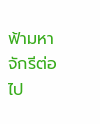ฟ้ามหาจักรีต่อไป